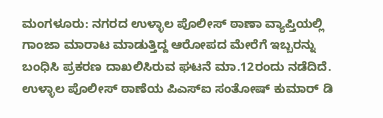ಮಂಗಳೂರು: ನಗರದ ಉಳ್ಳಾಲ ಪೊಲೀಸ್ ಠಾಣಾ ವ್ಯಾಪ್ತಿಯಲ್ಲಿ ಗಾಂಜಾ ಮಾರಾಟ ಮಾಡುತ್ತಿದ್ದ ಆರೋಪದ ಮೇರೆಗೆ ಇಬ್ಬರನ್ನು ಬಂಧಿಸಿ ಪ್ರಕರಣ ದಾಖಲಿಸಿರುವ ಘಟನೆ ಮಾ.12ರಂದು ನಡೆದಿದೆ.
ಉಳ್ಳಾಲ ಪೊಲೀಸ್ ಠಾಣೆಯ ಪಿಎಸ್ಐ ಸಂತೋಷ್ ಕುಮಾರ್ ಡಿ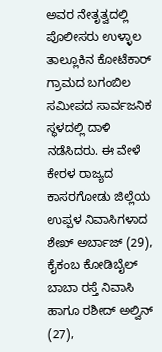ಅವರ ನೇತೃತ್ವದಲ್ಲಿ ಪೊಲೀಸರು ಉಳ್ಳಾಲ ತಾಲ್ಲೂಕಿನ ಕೋಟೆಕಾರ್ ಗ್ರಾಮದ ಬಗಂಬಿಲ ಸಮೀಪದ ಸಾರ್ವಜನಿಕ ಸ್ಥಳದಲ್ಲಿ ದಾಳಿ ನಡೆಸಿದರು. ಈ ವೇಳೆ ಕೇರಳ ರಾಜ್ಯದ ಕಾಸರಗೋಡು ಜಿಲ್ಲೆಯ ಉಪ್ಪಳ ನಿವಾಸಿಗಳಾದ ಶೇಖ್ ಅರ್ಬಾಜ್ (29), ಕೈಕಂಬ ಕೋಡಿಬೈಲ್ ಬಾಬಾ ರಸ್ತೆ ನಿವಾಸಿ ಹಾಗೂ ರಶೀದ್ ಅಲ್ವಿನ್ (27),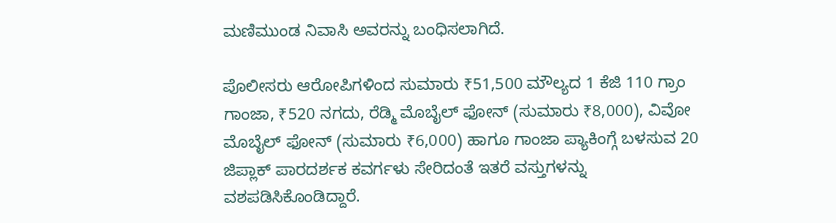ಮಣಿಮುಂಡ ನಿವಾಸಿ ಅವರನ್ನು ಬಂಧಿಸಲಾಗಿದೆ.

ಪೊಲೀಸರು ಆರೋಪಿಗಳಿಂದ ಸುಮಾರು ₹51,500 ಮೌಲ್ಯದ 1 ಕೆಜಿ 110 ಗ್ರಾಂ ಗಾಂಜಾ, ₹520 ನಗದು, ರೆಡ್ಮಿ ಮೊಬೈಲ್ ಫೋನ್ (ಸುಮಾರು ₹8,000), ವಿವೋ ಮೊಬೈಲ್ ಫೋನ್ (ಸುಮಾರು ₹6,000) ಹಾಗೂ ಗಾಂಜಾ ಪ್ಯಾಕಿಂಗ್ಗೆ ಬಳಸುವ 20 ಜಿಪ್ಲಾಕ್ ಪಾರದರ್ಶಕ ಕವರ್ಗಳು ಸೇರಿದಂತೆ ಇತರೆ ವಸ್ತುಗಳನ್ನು ವಶಪಡಿಸಿಕೊಂಡಿದ್ದಾರೆ.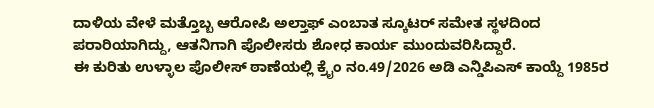ದಾಳಿಯ ವೇಳೆ ಮತ್ತೊಬ್ಬ ಆರೋಪಿ ಅಲ್ತಾಫ್ ಎಂಬಾತ ಸ್ಕೂಟರ್ ಸಮೇತ ಸ್ಥಳದಿಂದ ಪರಾರಿಯಾಗಿದ್ದು, ಆತನಿಗಾಗಿ ಪೊಲೀಸರು ಶೋಧ ಕಾರ್ಯ ಮುಂದುವರಿಸಿದ್ದಾರೆ.
ಈ ಕುರಿತು ಉಳ್ಳಾಲ ಪೊಲೀಸ್ ಠಾಣೆಯಲ್ಲಿ ಕ್ರೈಂ ನಂ.49/2026 ಅಡಿ ಎನ್ಡಿಪಿಎಸ್ ಕಾಯ್ದೆ 1985ರ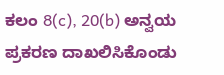ಕಲಂ 8(c), 20(b) ಅನ್ವಯ ಪ್ರಕರಣ ದಾಖಲಿಸಿಕೊಂಡು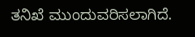ತನಿಖೆ ಮುಂದುವರಿಸಲಾಗಿದೆ.